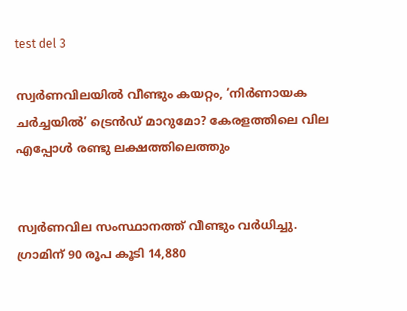test del 3

സ്വർണവിലയിൽ വീണ്ടും കയറ്റം, ‘നിർണായക ചർച്ചയിൽ’ ട്രെൻഡ് മാറുമോ? കേരളത്തിലെ വില എപ്പോൾ രണ്ടു ലക്ഷത്തിലെത്തും


സ്വർണവില സംസ്ഥാനത്ത് വീണ്ടും വർധിച്ചു. ഗ്രാമിന് 90 രൂപ കൂടി 14,880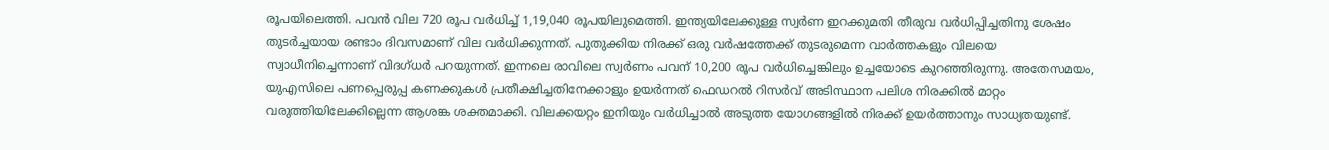രൂപയിലെത്തി. പവൻ വില 720 രൂപ വർ‍ധിച്ച് 1,19,040 രൂപയിലുമെത്തി. ഇന്ത്യയിലേക്കുള്ള സ്വർണ ഇറക്കുമതി തീരുവ വർധിപ്പിച്ചതിനു ശേഷം തുടർച്ചയായ രണ്ടാം ദിവസമാണ് വില വർധിക്കുന്നത്. പുതുക്കിയ നിരക്ക് ഒരു വർഷത്തേക്ക് തുടരുമെന്ന വാർത്തകളും വിലയെ സ്വാധീനിച്ചെന്നാണ് വിദഗ്ധർ പറയുന്നത്. ഇന്നലെ രാവിലെ സ്വർണം പവന് 10,200 രൂപ വർധിച്ചെങ്കിലും ഉച്ചയോടെ കുറഞ്ഞിരുന്നു. അതേസമയം, യുഎസിലെ പണപ്പെരുപ്പ കണക്കുകൾ പ്രതീക്ഷിച്ചതിനേക്കാളും ഉയർന്നത് ഫെഡറൽ റിസർവ് അടിസ്ഥാന പലിശ നിരക്കിൽ മാറ്റം വരുത്തിയിലേക്കില്ലെന്ന ആശങ്ക ശക്തമാക്കി. വിലക്കയറ്റം ഇനിയും വർധിച്ചാൽ അടുത്ത യോഗങ്ങളിൽ നിരക്ക് ഉയർത്താനും സാധ്യതയുണ്ട്.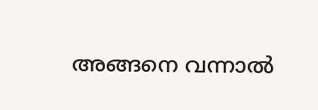അങ്ങനെ വന്നാൽ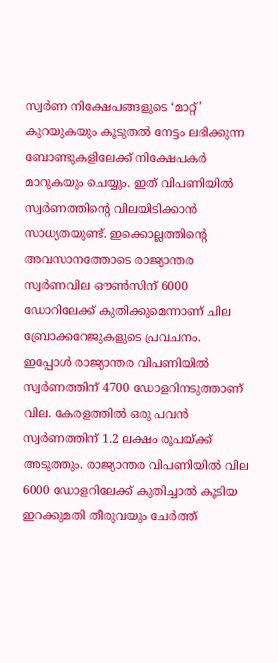സ്വർണ നിക്ഷേപങ്ങളുടെ ‘മാറ്റ്’ കുറയുകയും കൂടുതൽ നേട്ടം ലഭിക്കുന്ന ബോണ്ടുകളിലേക്ക് നിക്ഷേപകർ മാറുകയും ചെയ്യും. ഇത് വിപണിയിൽ സ്വർണത്തിന്റെ വിലയിടിക്കാൻ സാധ്യതയുണ്ട്. ഇക്കൊല്ലത്തിന്റെ അവസാനത്തോടെ രാജ്യാന്തര സ്വർണവില ഔൺസിന് 6000 ഡോറിലേക്ക് കുതിക്കുമെന്നാണ് ചില ബ്രോക്കറേജുകളുടെ പ്രവചനം. ഇപ്പോൾ രാജ്യാന്തര വിപണിയിൽ സ്വർണത്തിന് 4700 ഡോളറിനടുത്താണ് വില. കേരളത്തിൽ ഒരു പവൻ സ്വർണത്തിന് 1.2 ലക്ഷം രൂപയ്ക്ക് അടുത്തും. രാജ്യാന്തര വിപണിയിൽ വില 6000 ഡോളറിലേക്ക് കുതിച്ചാൽ കൂടിയ ഇറക്കുമതി തീരുവയും ചേർത്ത്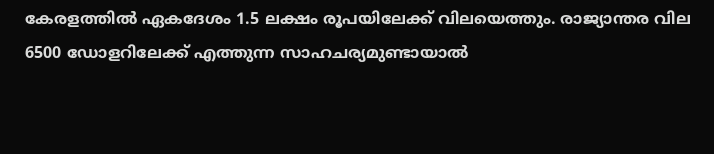കേരളത്തിൽ ഏകദേശം 1.5 ലക്ഷം രൂപയിലേക്ക് വിലയെത്തും. രാജ്യാന്തര വില 6500 ഡോളറിലേക്ക് എത്തുന്ന സാഹചര്യമുണ്ടായാൽ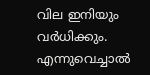വില ഇനിയും വർധിക്കും. എന്നുവെച്ചാൽ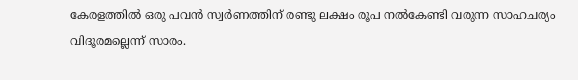കേരളത്തിൽ ഒരു പവൻ സ്വർണത്തിന് രണ്ടു ലക്ഷം രൂപ നൽകേണ്ടി വരുന്ന സാഹചര്യം വിദൂരമല്ലെന്ന് സാരം.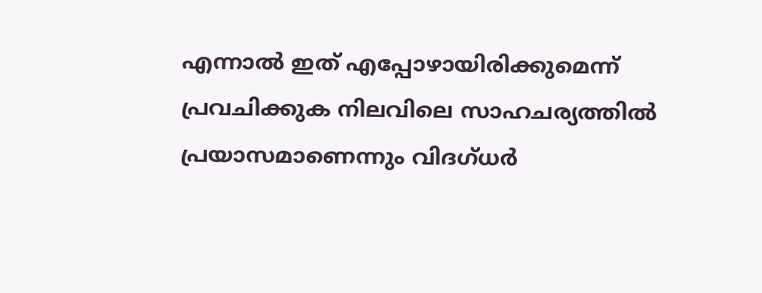എന്നാൽ ഇത് എപ്പോഴായിരിക്കുമെന്ന് പ്രവചിക്കുക നിലവിലെ സാഹചര്യത്തിൽ പ്രയാസമാണെന്നും വിദഗ്ധർ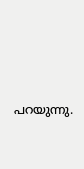പറയുന്നു.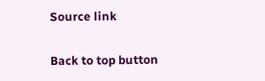Source link

Back to top button